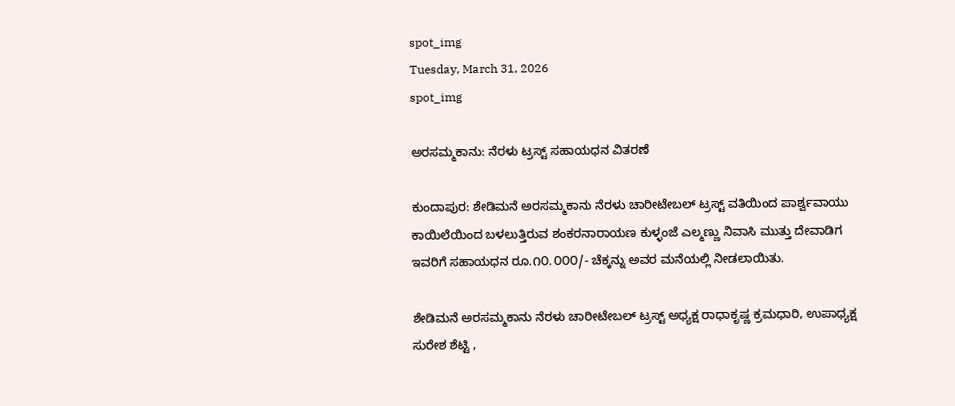spot_img
Tuesday, March 31, 2026
spot_img

ಅರಸಮ್ಮಕಾನು: ನೆರಳು ಟ್ರಸ್ಟ್ ಸಹಾಯಧನ ವಿತರಣೆ

ಕುಂದಾಪುರ: ಶೇಡಿಮನೆ ಅರಸಮ್ಮಕಾನು ನೆರಳು ಚಾರೀಟೇಬಲ್ ಟ್ರಸ್ಟ್ ವತಿಯಿಂದ ಪಾರ್ಶ್ವವಾಯು ಕಾಯಿಲೆಯಿಂದ ಬಳಲುತ್ತಿರುವ ಶಂಕರನಾರಾಯಣ ಕುಳ್ಳಂಜೆ ಎಲ್ಮಣ್ಣು ನಿವಾಸಿ ಮುತ್ತು ದೇವಾಡಿಗ ಇವರಿಗೆ ಸಹಾಯಧನ ರೂ.೧೦.೦೦೦/- ಚೆಕ್ಕನ್ನು ಅವರ ಮನೆಯಲ್ಲಿ ನೀಡಲಾಯಿತು.

ಶೇಡಿಮನೆ ಅರಸಮ್ಮಕಾನು ನೆರಳು ಚಾರೀಟೇಬಲ್ ಟ್ರಸ್ಟ್ ಅಧ್ಯಕ್ಷ ರಾಧಾಕೃಷ್ಣ ಕ್ರಮಧಾರಿ, ಉಪಾಧ್ಯಕ್ಷ ಸುರೇಶ ಶೆಟ್ಟಿ ,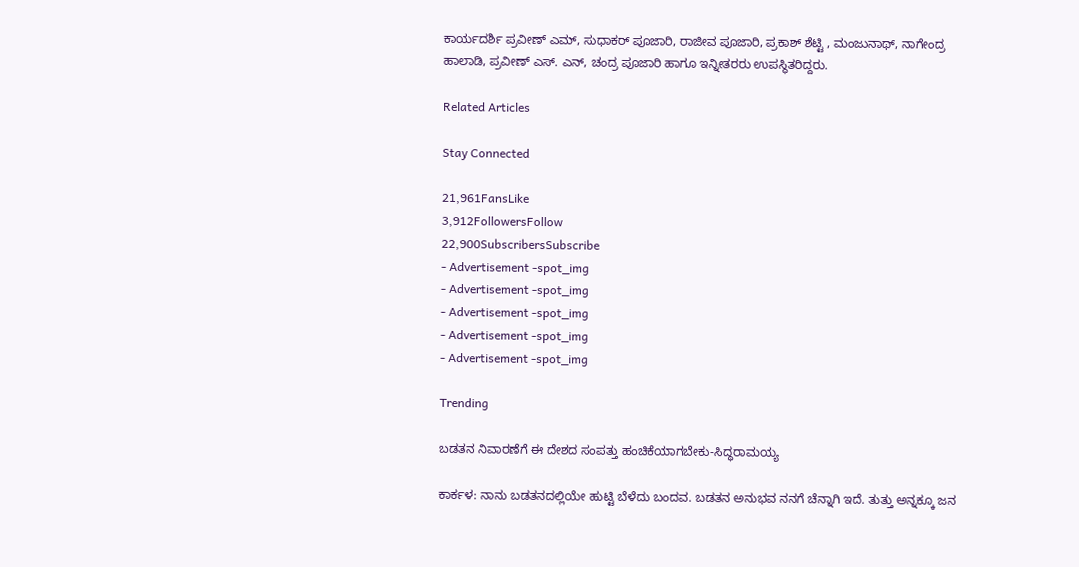ಕಾರ್ಯದರ್ಶಿ ಪ್ರವೀಣ್ ಎಮ್, ಸುಧಾಕರ್ ಪೂಜಾರಿ, ರಾಜೀವ ಪೂಜಾರಿ, ಪ್ರಕಾಶ್ ಶೆಟ್ಟಿ , ಮಂಜುನಾಥ್, ನಾಗೇಂದ್ರ ಹಾಲಾಡಿ, ಪ್ರವೀಣ್ ಎಸ್. ಎನ್, ಚಂದ್ರ ಪೂಜಾರಿ ಹಾಗೂ ಇನ್ನೀತರರು ಉಪಸ್ಥಿತರಿದ್ದರು.

Related Articles

Stay Connected

21,961FansLike
3,912FollowersFollow
22,900SubscribersSubscribe
- Advertisement -spot_img
- Advertisement -spot_img
- Advertisement -spot_img
- Advertisement -spot_img
- Advertisement -spot_img

Trending

ಬಡತನ ನಿವಾರಣೆಗೆ ಈ ದೇಶದ ಸಂಪತ್ತು ಹಂಚಿಕೆಯಾಗಬೇಕು-ಸಿದ್ಧರಾಮಯ್ಯ

ಕಾರ್ಕಳ: ನಾನು ಬಡತನದಲ್ಲಿಯೇ ಹುಟ್ಟಿ ಬೆಳೆದು ಬಂದವ. ಬಡತನ ಅನುಭವ ನನಗೆ ಚೆನ್ನಾಗಿ ಇದೆ. ತುತ್ತು ಅನ್ನಕ್ಕೂ ಜನ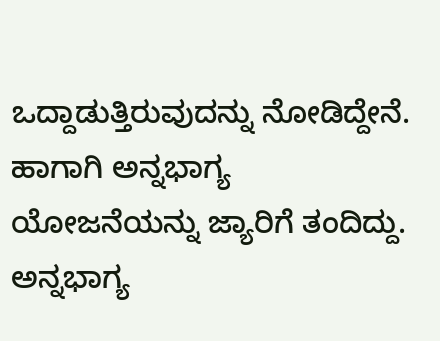ಒದ್ದಾಡುತ್ತಿರುವುದನ್ನು ನೋಡಿದ್ದೇನೆ. ಹಾಗಾಗಿ ಅನ್ನಭಾಗ್ಯ ಯೋಜನೆಯನ್ನು ಜ್ಯಾರಿಗೆ ತಂದಿದ್ದು. ಅನ್ನಭಾಗ್ಯ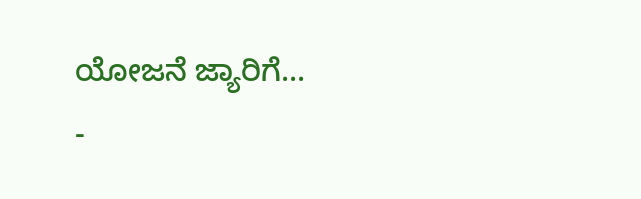ಯೋಜನೆ ಜ್ಯಾರಿಗೆ...
-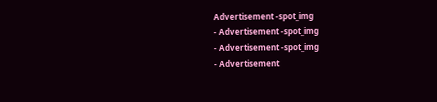Advertisement -spot_img
- Advertisement -spot_img
- Advertisement -spot_img
- Advertisement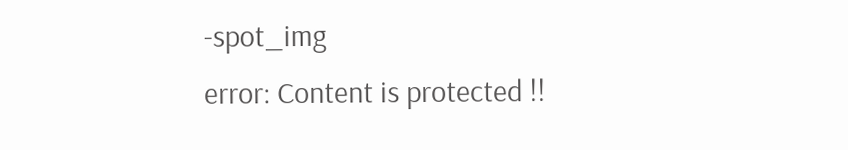-spot_img
error: Content is protected !!